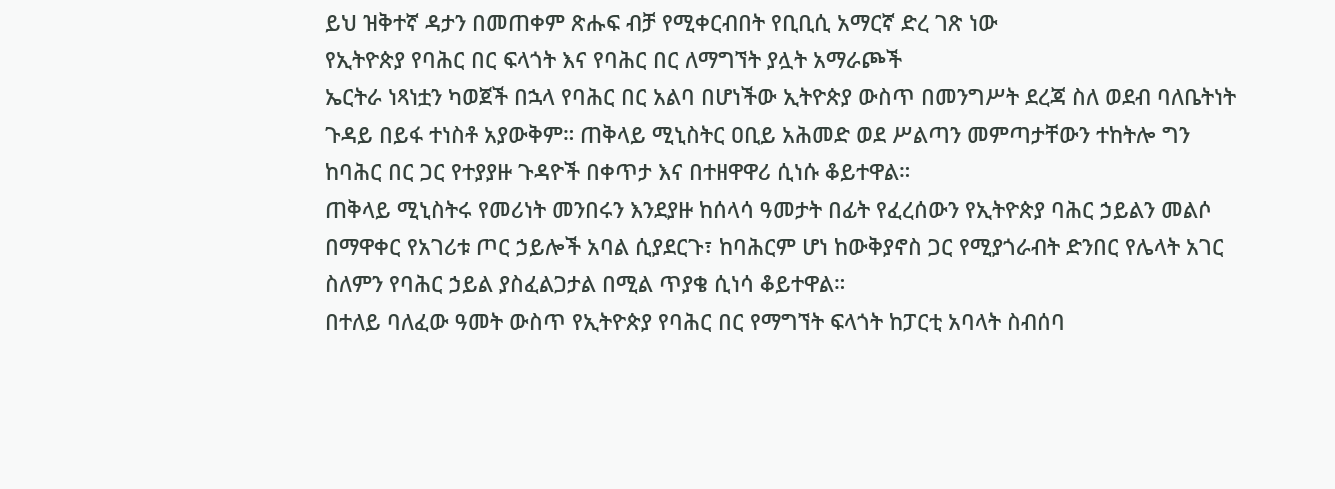ይህ ዝቅተኛ ዳታን በመጠቀም ጽሑፍ ብቻ የሚቀርብበት የቢቢሲ አማርኛ ድረ ገጽ ነው
የኢትዮጵያ የባሕር በር ፍላጎት እና የባሕር በር ለማግኘት ያሏት አማራጮች
ኤርትራ ነጻነቷን ካወጀች በኋላ የባሕር በር አልባ በሆነችው ኢትዮጵያ ውስጥ በመንግሥት ደረጃ ስለ ወደብ ባለቤትነት ጉዳይ በይፋ ተነስቶ አያውቅም። ጠቅላይ ሚኒስትር ዐቢይ አሕመድ ወደ ሥልጣን መምጣታቸውን ተከትሎ ግን ከባሕር በር ጋር የተያያዙ ጉዳዮች በቀጥታ እና በተዘዋዋሪ ሲነሱ ቆይተዋል።
ጠቅላይ ሚኒስትሩ የመሪነት መንበሩን እንደያዙ ከሰላሳ ዓመታት በፊት የፈረሰውን የኢትዮጵያ ባሕር ኃይልን መልሶ በማዋቀር የአገሪቱ ጦር ኃይሎች አባል ሲያደርጉ፣ ከባሕርም ሆነ ከውቅያኖስ ጋር የሚያጎራብት ድንበር የሌላት አገር ስለምን የባሕር ኃይል ያስፈልጋታል በሚል ጥያቄ ሲነሳ ቆይተዋል።
በተለይ ባለፈው ዓመት ውስጥ የኢትዮጵያ የባሕር በር የማግኘት ፍላጎት ከፓርቲ አባላት ስብሰባ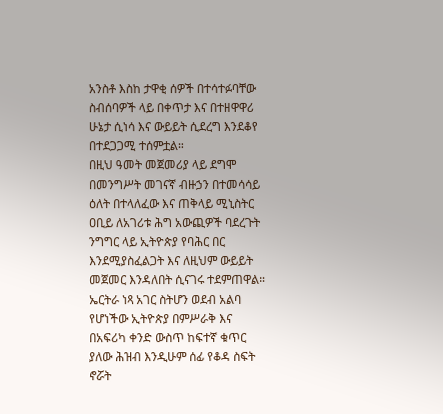አንስቶ እስከ ታዋቂ ሰዎች በተሳተፉባቸው ስብሰባዎች ላይ በቀጥታ እና በተዘዋዋሪ ሁኔታ ሲነሳ እና ውይይት ሲደረግ እንደቆየ በተደጋጋሚ ተሰምቷል።
በዚህ ዓመት መጀመሪያ ላይ ደግሞ በመንግሥት መገናኛ ብዙኃን በተመሳሳይ ዕለት በተላለፈው እና ጠቅላይ ሚኒስትር ዐቢይ ለአገሪቱ ሕግ አውጪዎች ባደረጉት ንግግር ላይ ኢትዮጵያ የባሕር በር እንደሚያስፈልጋት እና ለዚህም ውይይት መጀመር እንዳለበት ሲናገሩ ተደምጠዋል።
ኤርትራ ነጻ አገር ስትሆን ወደብ አልባ የሆነችው ኢትዮጵያ በምሥራቅ እና በአፍሪካ ቀንድ ውስጥ ከፍተኛ ቁጥር ያለው ሕዝብ እንዲሁም ሰፊ የቆዳ ስፍት ኖሯት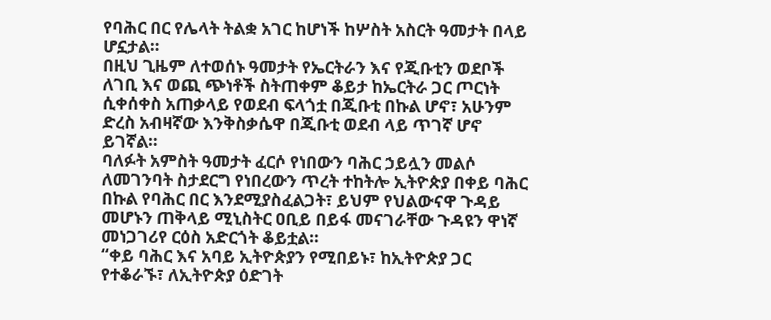የባሕር በር የሌላት ትልቋ አገር ከሆነች ከሦስት አስርት ዓመታት በላይ ሆኗታል።
በዚህ ጊዜም ለተወሰኑ ዓመታት የኤርትራን እና የጂቡቲን ወደቦች ለገቢ እና ወጪ ጭነቶች ስትጠቀም ቆይታ ከኤርትራ ጋር ጦርነት ሲቀሰቀስ አጠቃላይ የወደብ ፍላጎቷ በጂቡቲ በኩል ሆኖ፣ አሁንም ድረስ አብዛኛው እንቅስቃሴዋ በጂቡቲ ወደብ ላይ ጥገኛ ሆኖ ይገኛል።
ባለፉት አምስት ዓመታት ፈርሶ የነበውን ባሕር ኃይሏን መልሶ ለመገንባት ስታደርግ የነበረውን ጥረት ተከትሎ ኢትዮጵያ በቀይ ባሕር በኩል የባሕር በር እንደሚያስፈልጋት፣ ይህም የህልውናዋ ጉዳይ መሆኑን ጠቅላይ ሚኒስትር ዐቢይ በይፋ መናገራቸው ጉዳዩን ዋነኛ መነጋገሪየ ርዕስ አድርጎት ቆይቷል።
“ቀይ ባሕር እና አባይ ኢትዮጵያን የሚበይኑ፣ ከኢትዮጵያ ጋር የተቆራኙ፣ ለኢትዮጵያ ዕድገት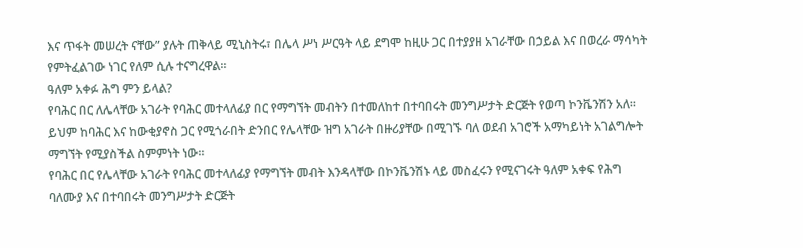እና ጥፋት መሠረት ናቸው” ያሉት ጠቅላይ ሚኒስትሩ፣ በሌላ ሥነ ሥርዓት ላይ ደግሞ ከዚሁ ጋር በተያያዘ አገራቸው በኃይል እና በወረራ ማሳካት የምትፈልገው ነገር የለም ሲሉ ተናግረዋል።
ዓለም አቀፉ ሕግ ምን ይላል?
የባሕር በር ለሌላቸው አገራት የባሕር መተላለፊያ በር የማግኘት መብትን በተመለከተ በተባበሩት መንግሥታት ድርጅት የወጣ ኮንቬንሽን አለ።
ይህም ከባሕር እና ከውቂያኖስ ጋር የሚጎራበት ድንበር የሌላቸው ዝግ አገራት በዙሪያቸው በሚገኙ ባለ ወደብ አገሮች አማካይነት አገልግሎት ማግኘት የሚያስችል ስምምነት ነው።
የባሕር በር የሌላቸው አገራት የባሕር መተላለፊያ የማግኘት መብት እንዳላቸው በኮንቬንሽኑ ላይ መስፈሩን የሚናገሩት ዓለም አቀፍ የሕግ ባለሙያ እና በተባበሩት መንግሥታት ድርጅት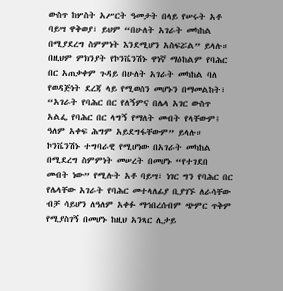ውስጥ ከሦስት አሥርት ዓመታት በላይ የሠሩት አቶ ባይሣ ዋቅወያ፣ ይህም “በሁለት አገራት መካከል በሚያደረግ ስምምነት እንደሚሆን አስፍሯል” ይላሉ።
በዚህም ምክንያት የኮንቬንሽኑ ዋነኛ ማዕከልም የባሕር በር አጠቃቀም ጉዳይ በሁለት አገራት መካከል ባለ የወዳጅነት ደረጃ ላይ የሚወሰን መሆኑን በማመልከት፣ “አገራት የባሕር በር የለኝምና በሌላ አገር ውስጥ አልፌ የባሕር በር ላግኝ የማለት መብት የላቸውም፤ ዓለም አቀፍ ሕግም አይደግፋቸውም” ይላሉ።
ኮንቬንሽኑ ተግባራዊ የሚሆነው በአገራት መካከል በሚደረግ ስምምነት መሠረት በመሆኑ “የተገደበ መብት ነው” የሚሉት አቶ ባይሣ፣ ነገር ግን የባሕር በር የሌላቸው አገራት የባሕር መተላለፊያ ቢያገኙ ለራሳቸው ብቻ ሳይሆን ለዓለም አቀፉ ማኅበረሰብም ጭምር ጥቅም የሚያስገኝ በመሆኑ ከዚህ አንጻር ሊታይ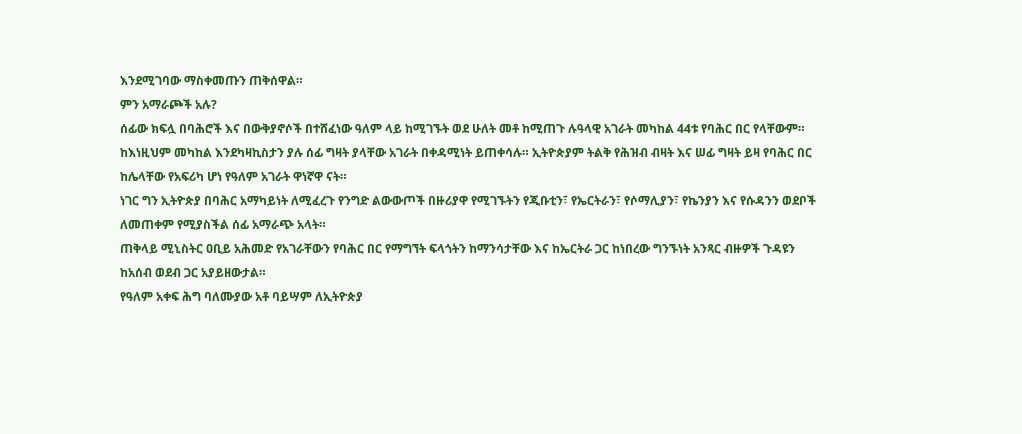እንደሚገባው ማስቀመጡን ጠቅሰዋል።
ምን አማራጮች አሉ?
ሰፊው ክፍሏ በባሕሮች እና በውቅያኖሶች በተሸፈነው ዓለም ላይ ከሚገኙት ወደ ሁለት መቶ ከሚጠጉ ሉዓላዊ አገራት መካከል 44ቱ የባሕር በር የላቸውም።
ከእነዚህም መካከል እንደካዛኪስታን ያሉ ሰፊ ግዛት ያላቸው አገራት በቀዳሚነት ይጠቀሳሉ። ኢትዮጵያም ትልቅ የሕዝብ ብዛት እና ሠፊ ግዛት ይዛ የባሕር በር ከሌላቸው የአፍሪካ ሆነ የዓለም አገራት ዋነኛዋ ናት።
ነገር ግን ኢትዮጵያ በባሕር አማካይነት ለሚፈረጉ የንግድ ልውውጦች በዙሪያዋ የሚገኙትን የጂቡቲን፣ የኤርትራን፣ የሶማሊያን፣ የኬንያን እና የሱዳንን ወደቦች ለመጠቀም የሚያስችል ሰፊ አማራጭ አላት።
ጠቅላይ ሚኒስትር ዐቢይ አሕመድ የአገራቸውን የባሕር በር የማግኘት ፍላጎትን ከማንሳታቸው እና ከኤርትራ ጋር ከነበረው ግንኙነት አንጻር ብዙዎች ጉዳዩን ከአሰብ ወደብ ጋር አያይዘውታል።
የዓለም አቀፍ ሕግ ባለሙያው አቶ ባይሣም ለኢትዮጵያ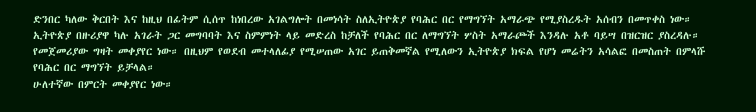ድንበር ካለው ቅርበት እና ከዚህ በፊትም ሲሰጥ ከነበረው አገልግሎት በመነሳት ስለኢትዮጵያ የባሕር በር የማግኘት አማራጭ የሚያስረዱት አሰብን በመጥቀስ ነው።
ኢትዮጵያ በዙሪያዋ ካሉ አገራት ጋር መግባባት እና ስምምነት ላይ መድረስ ከቻለች የባሕር በር ለማግኘት ሦስት አማራጮች እንዳሉ አቶ ባይሣ በዝርዝር ያስረዳሉ።
የመጀመሪያው ግዛት መቀያየር ነው። በዚህም የወደብ መተላለፊያ የሚሠጠው አገር ይጠቅመኛል የሚለውን ኢትዮጵያ ክፍል የሆነ መሬትን አሳልፎ በመስጠት በምላሹ የባሕር በር ማግኘት ይቻላል።
ሁለተኛው በምርት መቀያየር ነው።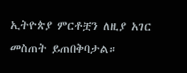ኢትዮጵያ ምርቶቿን ለዚያ አገር መስጠት ይጠበቅባታል።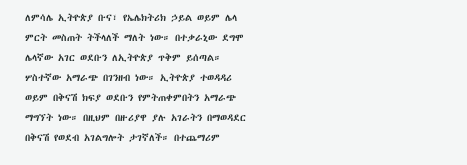ለምሳሌ ኢትዮጵያ ቡና፣ የኤሌክትሪክ ኃይል ወይም ሌላ ምርት መስጠት ትችላለች ማለት ነው። በተቃራኒው ደግሞ ሌላኛው አገር ወደቡን ለኢትዮጵያ ጥቅም ይሰጣል።
ሦስተኛው አማራጭ በገንዘብ ነው። ኢትዮጵያ ተወዳዳሪ ወይም በቅናሽ ክፍያ ወደቡን የምትጠቀምበትን አማራጭ ማግኘት ነው። በዚህም በዙሪያዋ ያሉ አገራትን በማወዳደር በቅናሽ የወደብ አገልግሎት ታገኛለች። በተጨማሪም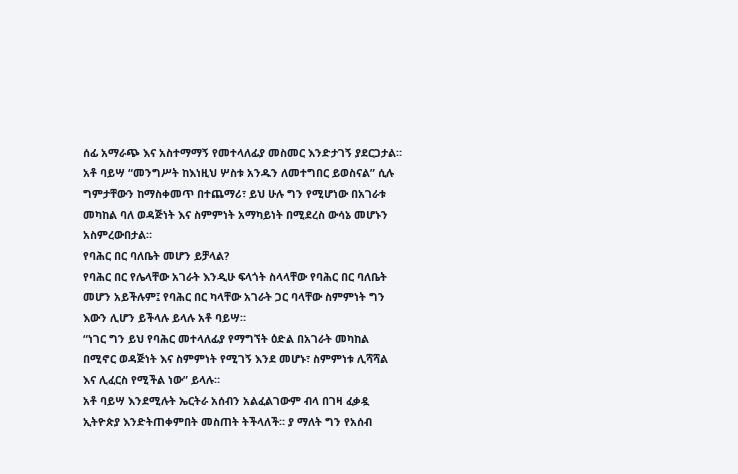ሰፊ አማራጭ እና አስተማማኝ የመተላለፊያ መስመር እንድታገኝ ያደርጋታል።
አቶ ባይሣ “መንግሥት ከእነዚህ ሦስቱ አንዱን ለመተግበር ይወስናል” ሲሉ ግምታቸውን ከማስቀመጥ በተጨማሪ፣ ይህ ሁሉ ግን የሚሆነው በአገራቱ መካከል ባለ ወዳጅነት እና ስምምነት አማካይነት በሚደረስ ውሳኔ መሆኑን አስምረውበታል።
የባሕር በር ባለቤት መሆን ይቻላል?
የባሕር በር የሌላቸው አገራት እንዲሁ ፍላጎት ስላላቸው የባሕር በር ባለቤት መሆን አይችሉም፤ የባሕር በር ካላቸው አገራት ጋር ባላቸው ስምምነት ግን እውን ሊሆን ይችላሉ ይላሉ አቶ ባይሣ።
“ነገር ግን ይህ የባሕር መተላለፊያ የማግኘት ዕድል በአገራት መካከል በሚኖር ወዳጅነት እና ስምምነት የሚገኝ እንደ መሆኑ፣ ስምምነቱ ሊሻሻል እና ሊፈርስ የሚችል ነው” ይላሉ።
አቶ ባይሣ እንደሚሉት ኤርትራ አሰብን አልፈልገውም ብላ በገዛ ፈቃዷ ኢትዮጵያ እንድትጠቀምበት መስጠት ትችላለች። ያ ማለት ግን የአሰብ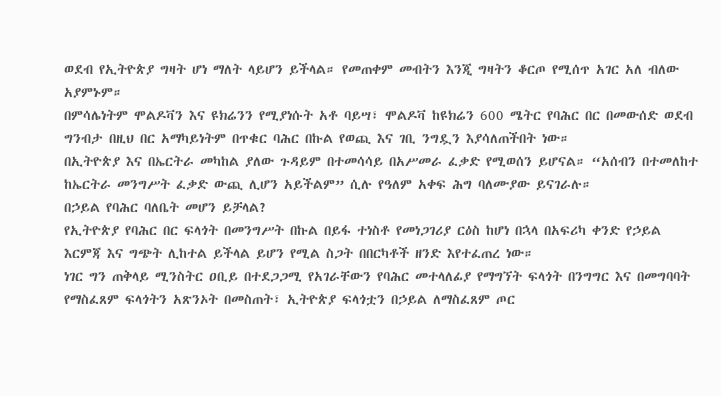ወደብ የኢትዮጵያ ግዛት ሆነ ማለት ላይሆን ይችላል። የመጠቀም መብትን እንጂ ግዛትን ቆርጦ የሚሰጥ አገር አለ ብለው አያምኑም።
በምሳሌነትም ሞልዶቫን እና ዩክሬንን የሚያነሱት አቶ ባይሣ፣ ሞልዶቫ ከዩክሬን 600 ሜትር የባሕር በር በመውሰድ ወደብ ግንብታ በዚህ በር አማካይነትም በጥቁር ባሕር በኩል የወጪ እና ገቢ ንግዷን እያሳለጠችበት ነው።
በኢትዮጵያ እና በኤርትራ መካከል ያለው ጉዳይም በተመሳሳይ በአሥመራ ፈቃድ የሚወሰን ይሆናል። “አሰብን በተመለከተ ከኤርትራ መንግሥት ፈቃድ ውጪ ሊሆን አይችልም” ሲሉ የዓለም አቀፍ ሕግ ባለሙያው ይናገራሉ።
በኃይል የባሕር ባለቤት መሆን ይቻላል?
የኢትዮጵያ የባሕር በር ፍላጎት በመንግሥት በኩል በይፋ ተነስቶ የመነጋገሪያ ርዕስ ከሆነ በኋላ በአፍሪካ ቀንድ የኃይል እርምጃ እና ግጭት ሊከተል ይችላል ይሆን የሚል ስጋት በበርካቶች ዘንድ እየተፈጠረ ነው።
ነገር ግን ጠቅላይ ሚንስትር ዐቢይ በተደጋጋሚ የአገራቸውን የባሕር መተላለፊያ የማግኘት ፍላጎት በንግግር እና በመግባባት የማስፈጸም ፍላጎትን አጽንኦት በመስጠት፣ ኢትዮጵያ ፍላጎቷን በኃይል ለማስፈጸም ጦር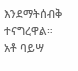እንደማትሰብቅ ተናግረዋል።
አቶ ባይሣ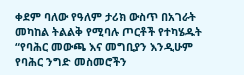ቀደም ባለው የዓለም ታሪክ ውስጥ በአገራት መካከል ትልልቅ የሚባሉ ጦርቶች የተካሄዱት “የባሕር መውጫ እና መግቢያን እንዲሁም የባሕር ንግድ መስመሮችን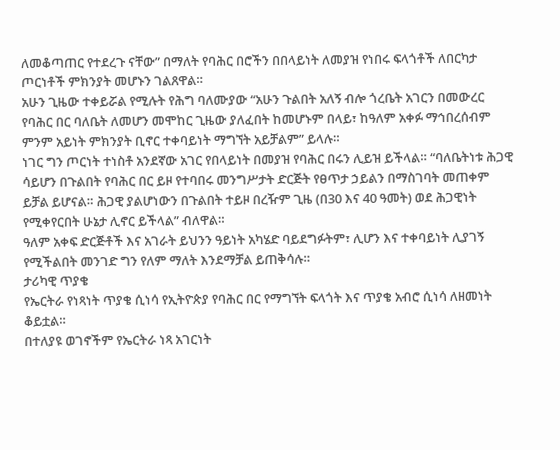ለመቆጣጠር የተደረጉ ናቸው” በማለት የባሕር በሮችን በበላይነት ለመያዝ የነበሩ ፍላጎቶች ለበርካታ ጦርነቶች ምክንያት መሆኑን ገልጸዋል።
አሁን ጊዜው ተቀይሯል የሚሉት የሕግ ባለሙያው “አሁን ጉልበት አለኝ ብሎ ጎረቤት አገርን በመውረር የባሕር በር ባለቤት ለመሆን መሞከር ጊዜው ያለፈበት ከመሆኑም በላይ፣ ከዓለም አቀፉ ማኅበረሰብም ምንም አይነት ምክንያት ቢኖር ተቀባይነት ማግኘት አይቻልም” ይላሉ።
ነገር ግን ጦርነት ተነስቶ አንደኛው አገር የበላይነት በመያዝ የባሕር በሩን ሊይዝ ይችላል። “ባለቤትነቱ ሕጋዊ ሳይሆን በጉልበት የባሕር በር ይዞ የተባበሩ መንግሥታት ድርጅት የፀጥታ ኃይልን በማስገባት መጠቀም ይቻል ይሆናል። ሕጋዊ ያልሆነውን በጉልበት ተይዞ በረዥም ጊዜ (በ30 እና 40 ዓመት) ወደ ሕጋዊነት የሚቀየርበት ሁኔታ ሊኖር ይችላል” ብለዋል።
ዓለም አቀፍ ድርጅቶች እና አገራት ይህንን ዓይነት አካሄድ ባይደግፉትም፣ ሊሆን እና ተቀባይነት ሊያገኝ የሚችልበት መንገድ ግን የለም ማለት እንደማቻል ይጠቅሳሉ።
ታሪካዊ ጥያቄ
የኤርትራ የነጻነት ጥያቄ ሲነሳ የኢትዮጵያ የባሕር በር የማግኘት ፍላጎት እና ጥያቄ አብሮ ሲነሳ ለዘመነት ቆይቷል።
በተለያዩ ወገኖችም የኤርትራ ነጻ አገርነት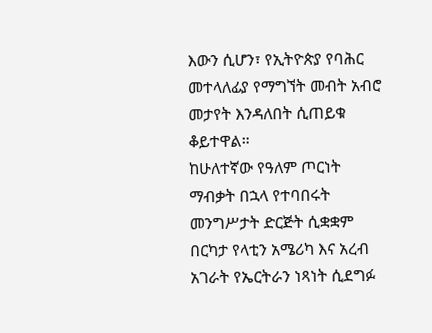እውን ሲሆን፣ የኢትዮጵያ የባሕር መተላለፊያ የማግኘት መብት አብሮ መታየት እንዳለበት ሲጠይቁ ቆይተዋል።
ከሁለተኛው የዓለም ጦርነት ማብቃት በኋላ የተባበሩት መንግሥታት ድርጅት ሲቋቋም በርካታ የላቲን አሜሪካ እና አረብ አገራት የኤርትራን ነጻነት ሲደግፉ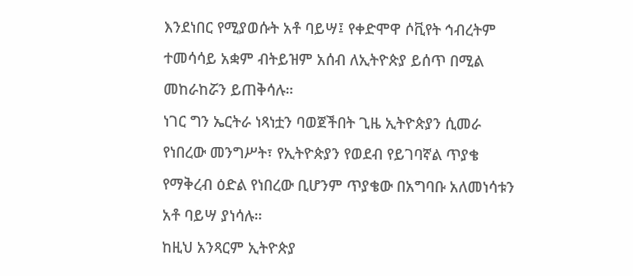እንደነበር የሚያወሱት አቶ ባይሣ፤ የቀድሞዋ ሶቪየት ኅብረትም ተመሳሳይ አቋም ብትይዝም አሰብ ለኢትዮጵያ ይሰጥ በሚል መከራከሯን ይጠቅሳሉ።
ነገር ግን ኤርትራ ነጻነቷን ባወጀችበት ጊዜ ኢትዮጵያን ሲመራ የነበረው መንግሥት፣ የኢትዮጵያን የወደብ የይገባኛል ጥያቄ የማቅረብ ዕድል የነበረው ቢሆንም ጥያቄው በአግባቡ አለመነሳቱን አቶ ባይሣ ያነሳሉ።
ከዚህ አንጻርም ኢትዮጵያ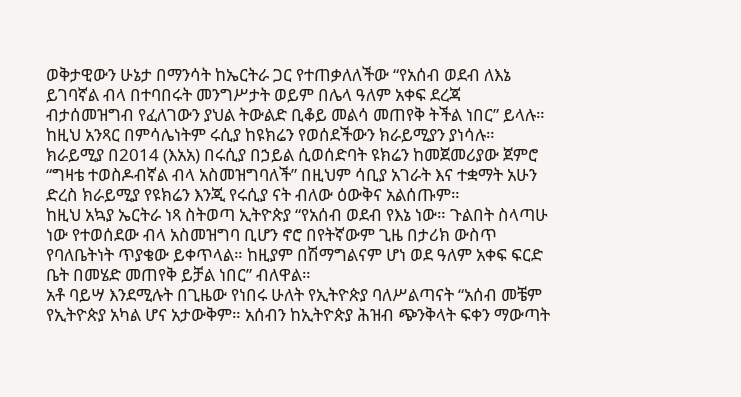ወቅታዊውን ሁኔታ በማንሳት ከኤርትራ ጋር የተጠቃለለችው “የአሰብ ወደብ ለእኔ ይገባኛል ብላ በተባበሩት መንግሥታት ወይም በሌላ ዓለም አቀፍ ደረጃ ብታሰመዝግብ የፈለገውን ያህል ትውልድ ቢቆይ መልሳ መጠየቅ ትችል ነበር” ይላሉ።
ከዚህ አንጻር በምሳሌነትም ሩሲያ ከዩክሬን የወሰደችውን ክራይሚያን ያነሳሉ። ክራይሚያ በ2014 (እአአ) በሩሲያ በኃይል ሲወሰድባት ዩክሬን ከመጀመሪያው ጀምሮ “ግዛቴ ተወስዶብኛል ብላ አስመዝግባለች” በዚህም ሳቢያ አገራት እና ተቋማት አሁን ድረስ ክራይሚያ የዩክሬን እንጂ የሩሲያ ናት ብለው ዕውቅና አልሰጡም።
ከዚህ አኳያ ኤርትራ ነጻ ስትወጣ ኢትዮጵያ “የአሰብ ወደብ የእኔ ነው። ጉልበት ስላጣሁ ነው የተወሰደው ብላ አስመዝግባ ቢሆን ኖሮ በየትኛውም ጊዜ በታሪክ ውስጥ የባለቤትነት ጥያቄው ይቀጥላል። ከዚያም በሽማግልናም ሆነ ወደ ዓለም አቀፍ ፍርድ ቤት በመሄድ መጠየቅ ይቻል ነበር” ብለዋል።
አቶ ባይሣ እንደሚሉት በጊዜው የነበሩ ሁለት የኢትዮጵያ ባለሥልጣናት “አሰብ መቼም የኢትዮጵያ አካል ሆና አታውቅም። አሰብን ከኢትዮጵያ ሕዝብ ጭንቅላት ፍቀን ማውጣት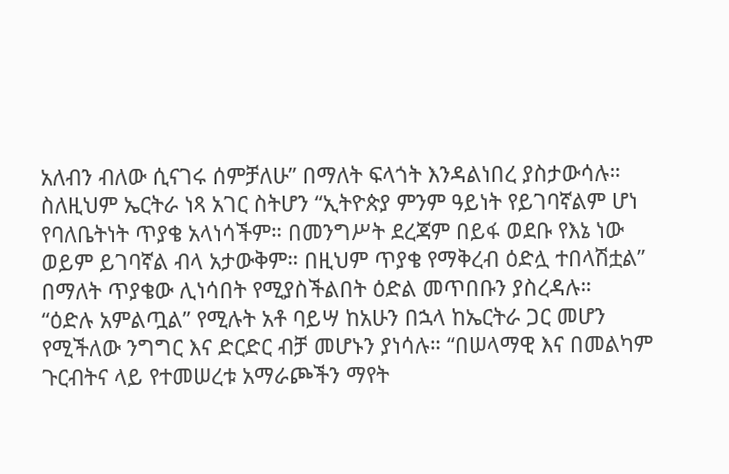አለብን ብለው ሲናገሩ ሰምቻለሁ” በማለት ፍላጎት እንዳልነበረ ያስታውሳሉ።
ስለዚህም ኤርትራ ነጻ አገር ስትሆን “ኢትዮጵያ ምንም ዓይነት የይገባኛልም ሆነ የባለቤትነት ጥያቄ አላነሳችም። በመንግሥት ደረጃም በይፋ ወደቡ የእኔ ነው ወይም ይገባኛል ብላ አታውቅም። በዚህም ጥያቄ የማቅረብ ዕድሏ ተበላሽቷል” በማለት ጥያቄው ሊነሳበት የሚያስችልበት ዕድል መጥበቡን ያስረዳሉ።
“ዕድሉ አምልጧል” የሚሉት አቶ ባይሣ ከአሁን በኋላ ከኤርትራ ጋር መሆን የሚችለው ንግግር እና ድርድር ብቻ መሆኑን ያነሳሉ። “በሠላማዊ እና በመልካም ጉርብትና ላይ የተመሠረቱ አማራጮችን ማየት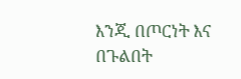እንጂ በጦርነት እና በጉልበት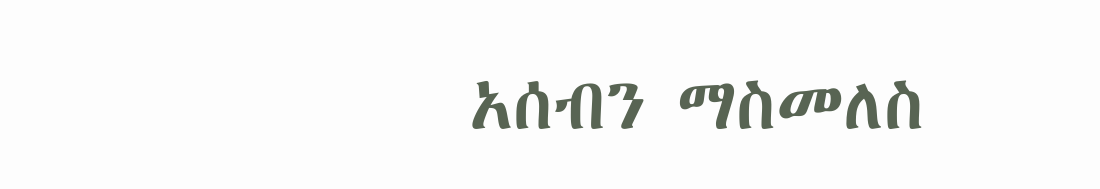አሰብን ማስመለስ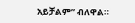አይቻልም” ብለዋል።